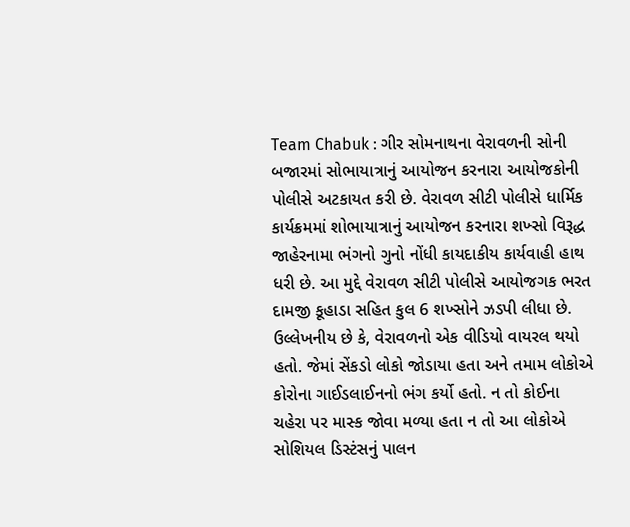Team Chabuk : ગીર સોમનાથના વેરાવળની સોની બજારમાં સોભાયાત્રાનું આયોજન કરનારા આયોજકોની પોલીસે અટકાયત કરી છે. વેરાવળ સીટી પોલીસે ધાર્મિક કાર્યક્રમમાં શોભાયાત્રાનું આયોજન કરનારા શખ્સો વિરૂદ્ધ જાહેરનામા ભંગનો ગુનો નોંધી કાયદાકીય કાર્યવાહી હાથ ધરી છે. આ મુદ્દે વેરાવળ સીટી પોલીસે આયોજગક ભરત દામજી કૂહાડા સહિત કુલ 6 શખ્સોને ઝડપી લીધા છે.
ઉલ્લેખનીય છે કે, વેરાવળનો એક વીડિયો વાયરલ થયો હતો. જેમાં સેંકડો લોકો જોડાયા હતા અને તમામ લોકોએ કોરોના ગાઈડલાઈનનો ભંગ કર્યો હતો. ન તો કોઈના ચહેરા પર માસ્ક જોવા મળ્યા હતા ન તો આ લોકોએ સોશિયલ ડિસ્ટંસનું પાલન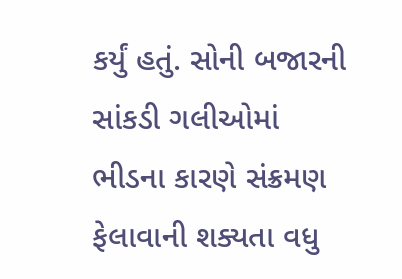કર્યું હતું. સોની બજારની સાંકડી ગલીઓમાં ભીડના કારણે સંક્રમણ ફેલાવાની શક્યતા વધુ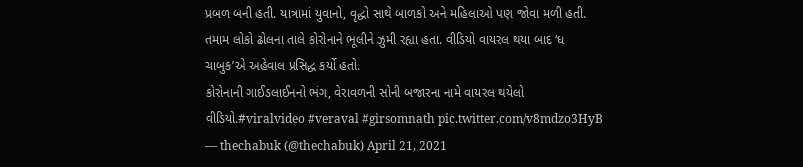પ્રબળ બની હતી. યાત્રામાં યુવાનો, વૃદ્ધો સાથે બાળકો અને મહિલાઓ પણ જોવા મળી હતી. તમામ લોકો ઢોલના તાલે કોરોનાને ભૂલીને ઝુમી રહ્યા હતા. વીડિયો વાયરલ થયા બાદ ‘ધ ચાબુક’એ અહેવાલ પ્રસિદ્ધ કર્યો હતો.
કોરોનાની ગાઈડલાઈનનો ભંગ, વેરાવળની સોની બજારના નામે વાયરલ થયેલો વીડિયો.#viralvideo #veraval #girsomnath pic.twitter.com/v8mdzo3HyB
— thechabuk (@thechabuk) April 21, 2021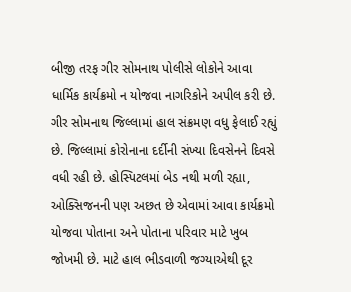બીજી તરફ ગીર સોમનાથ પોલીસે લોકોને આવા ધાર્મિક કાર્યક્રમો ન યોજવા નાગરિકોને અપીલ કરી છે. ગીર સોમનાથ જિલ્લામાં હાલ સંક્રમણ વધુ ફેલાઈ રહ્યું છે. જિલ્લામાં કોરોનાના દર્દીની સંખ્યા દિવસેનને દિવસે વધી રહી છે. હોસ્પિટલમાં બેડ નથી મળી રહ્યા, ઓક્સિજનની પણ અછત છે એવામાં આવા કાર્યક્રમો યોજવા પોતાના અને પોતાના પરિવાર માટે ખુબ જોખમી છે. માટે હાલ ભીડવાળી જગ્યાએથી દૂર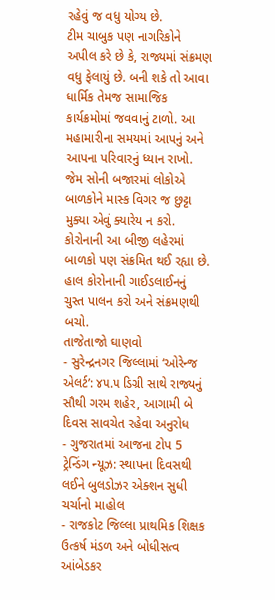રહેવું જ વધુ યોગ્ય છે.
ટીમ ચાબુક પણ નાગરિકોને અપીલ કરે છે કે, રાજ્યમાં સંક્રમણ વધુ ફેલાયું છે. બની શકે તો આવા ધાર્મિક તેમજ સામાજિક કાર્યક્રમોમાં જવવાનું ટાળો. આ મહામારીના સમયમાં આપનું અને આપના પરિવારનું ધ્યાન રાખો. જેમ સોની બજારમાં લોકોએ બાળકોને માસ્ક વિગર જ છુટ્ટા મુક્યા એવું ક્યારેય ન કરો. કોરોનાની આ બીજી લહેરમાં બાળકો પણ સંક્રમિત થઈ રહ્યા છે. હાલ કોરોનાની ગાઈડલાઈનનું ચુસ્ત પાલન કરો અને સંક્રમણથી બચો.
તાજેતાજો ઘાણવો
- સુરેન્દ્રનગર જિલ્લામાં ‘ઓરેન્જ એલર્ટ’: ૪૫.૫ ડિગ્રી સાથે રાજ્યનું સૌથી ગરમ શહેર, આગામી બે દિવસ સાવચેત રહેવા અનુરોધ
- ગુજરાતમાં આજના ટોપ 5 ટ્રેન્ડિંગ ન્યૂઝ: સ્થાપના દિવસથી લઈને બુલડોઝર એક્શન સુધી ચર્ચાનો માહોલ
- રાજકોટ જિલ્લા પ્રાથમિક શિક્ષક ઉત્કર્ષ મંડળ અને બોધીસત્વ આંબેડકર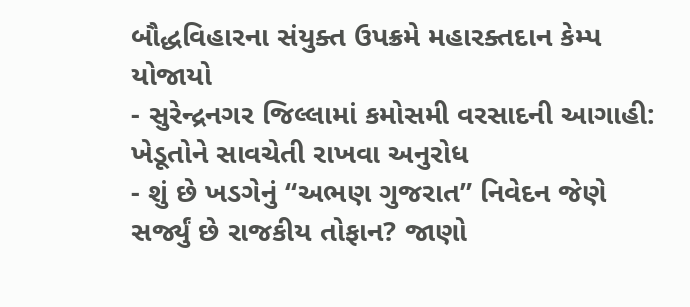બૌદ્ધવિહારના સંયુક્ત ઉપક્રમે મહારક્તદાન કેમ્પ યોજાયો
- સુરેન્દ્રનગર જિલ્લામાં કમોસમી વરસાદની આગાહી: ખેડૂતોને સાવચેતી રાખવા અનુરોધ
- શું છે ખડગેનું “અભણ ગુજરાત” નિવેદન જેણે સર્જ્યું છે રાજકીય તોફાન? જાણો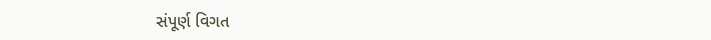સંપૂર્ણ વિગત